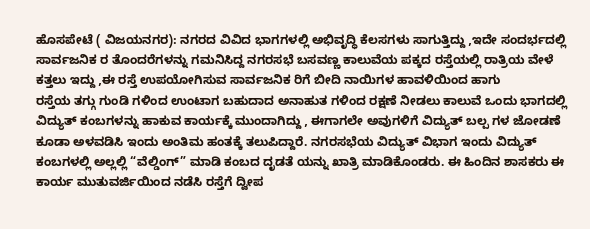ಹೊಸಪೇಟೆ ( ವಿಜಯನಗರ): ನಗರದ ವಿವಿದ ಭಾಗಗಳಲ್ಲಿ ಅಭಿವೃದ್ಧಿ ಕೆಲಸಗಳು ಸಾಗುತ್ತಿದ್ದು ,ಇದೇ ಸಂದರ್ಭದಲ್ಲಿ ಸಾರ್ವಜನಿಕ ರ ತೊಂದರೆಗಳನ್ನು ಗಮನಿಸಿದ್ದ ನಗರಸಭೆ ಬಸವಣ್ಣ ಕಾಲುವೆಯ ಪಕ್ಕದ ರಸ್ತೆಯಲ್ಲಿ ರಾತ್ರಿಯ ವೇಳೆ ಕತ್ತಲು ಇದ್ದು ,ಈ ರಸ್ತೆ ಉಪಯೋಗಿಸುವ ಸಾರ್ವಜನಿಕ ರಿಗೆ ಬೀದಿ ನಾಯಿಗಳ ಹಾವಳಿಯಿಂದ ಹಾಗು
ರಸ್ತೆಯ ತಗ್ಗು ಗುಂಡಿ ಗಳಿಂದ ಉಂಟಾಗ ಬಹುದಾದ ಅನಾಹುತ ಗಳಿಂದ ರಕ್ಷಣೆ ನೀಡಲು ಕಾಲುವೆ ಒಂದು ಭಾಗದಲ್ಲಿ ವಿದ್ಯುತ್ ಕಂಬಗಳನ್ನು ಹಾಕುವ ಕಾರ್ಯಕ್ಕೆ ಮುಂದಾಗಿದ್ದು , ಈಗಾಗಲೇ ಅವುಗಳಿಗೆ ವಿದ್ಯುತ್ ಬಲ್ಪ ಗಳ ಜೋಡಣೆ ಕೂಡಾ ಅಳವಡಿಸಿ ಇಂದು ಅಂತಿಮ ಹಂತಕ್ಕೆ ತಲುಪಿದ್ದಾರೆ. ನಗರಸಭೆಯ ವಿದ್ಯುತ್ ವಿಭಾಗ ಇಂದು ವಿದ್ಯುತ್ ಕಂಬಗಳಲ್ಲಿ ಅಲ್ಲಲ್ಲಿ “ವೆಲ್ಡಿಂಗ್” ಮಾಡಿ ಕಂಬದ ದೃಡತೆ ಯನ್ನು ಖಾತ್ರಿ ಮಾಡಿಕೊಂಡರು. ಈ ಹಿಂದಿನ ಶಾಸಕರು ಈ ಕಾರ್ಯ ಮುತುವರ್ಜಿಯಿಂದ ನಡೆಸಿ ರಸ್ತೆಗೆ ದ್ವೀಪ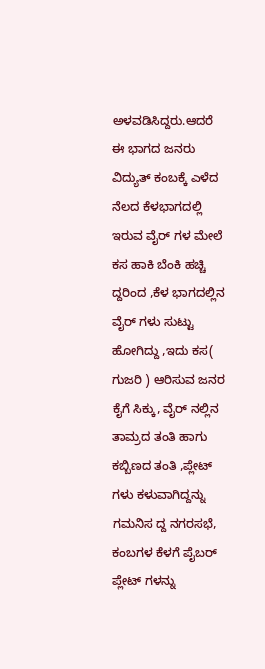ಅಳವಡಿಸಿದ್ದರು.ಆದರೆ ಈ ಭಾಗದ ಜನರು ವಿದ್ಯುತ್ ಕಂಬಕ್ಕೆ ಎಳೆದ ನೆಲದ ಕೆಳಭಾಗದಲ್ಲಿ ಇರುವ ವೈರ್ ಗಳ ಮೇಲೆ ಕಸ ಹಾಕಿ ಬೆಂಕಿ ಹಚ್ಚಿ ದ್ದರಿಂದ ,ಕೆಳ ಭಾಗದಲ್ಲಿನ ವೈರ್ ಗಳು ಸುಟ್ಟು ಹೋಗಿದ್ದು ,ಇದು ಕಸ( ಗುಜರಿ ) ಆರಿಸುವ ಜನರ ಕೈಗೆ ಸಿಕ್ಕು, ವೈರ್ ನಲ್ಲಿನ ತಾಮ್ರದ ತಂತಿ ಹಾಗು ಕಬ್ಬಿಣದ ತಂತಿ ,ಪ್ಲೇಟ್ ಗಳು ಕಳುವಾಗಿದ್ದನ್ನು ಗಮನಿಸ ದ್ದ ನಗರಸಭೆ, ಕಂಬಗಳ ಕೆಳಗೆ ಪೈಬರ್ ಪ್ಲೇಟ್ ಗಳನ್ನು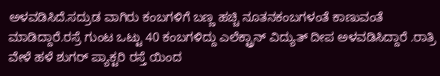ಅಳವಡಿಸಿದೆ.ಸದ್ರುಡ ವಾಗಿರು ಕಂಬಗಳಿಗೆ ಬಣ್ಣ ಹಚ್ಚಿ ನೂತನಕಂಬಗಳಂತೆ ಕಾಣುವಂತೆ ಮಾಡಿದ್ದಾರೆ.ರಸ್ರೆ ಗುಂಟ ಒಟ್ಟು 40 ಕಂಬಗಳಿದ್ದು ಎಲೆಕ್ಟ್ರಾನ್ ವಿದ್ಯುತ್ ದೀಪ ಅಳವಡಿಸಿದ್ದಾರೆ .ರಾತ್ರಿ ವೇಳೆ ಹಳೆ ಶುಗರ್ ಪ್ಯಾಕ್ಟರಿ ರಸ್ತೆ ಯಿಂದ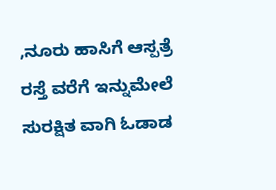,ನೂರು ಹಾಸಿಗೆ ಆಸ್ಪತ್ರೆ ರಸ್ತೆ ವರೆಗೆ ಇನ್ನುಮೇಲೆ ಸುರಕ್ಷಿತ ವಾಗಿ ಓಡಾಡ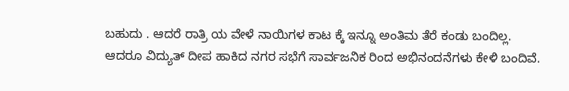ಬಹುದು . ಆದರೆ ರಾತ್ರಿ ಯ ವೇಳೆ ನಾಯಿಗಳ ಕಾಟ ಕ್ಕೆ ಇನ್ನೂ ಅಂತಿಮ ತೆರೆ ಕಂಡು ಬಂದಿಲ್ಲ. ಆದರೂ ವಿದ್ಯುತ್ ದೀಪ ಹಾಕಿದ ನಗರ ಸಭೆಗೆ ಸಾರ್ವಜನಿಕ ರಿಂದ ಅಭಿನಂದನೆಗಳು ಕೇಳಿ ಬಂದಿವೆ.